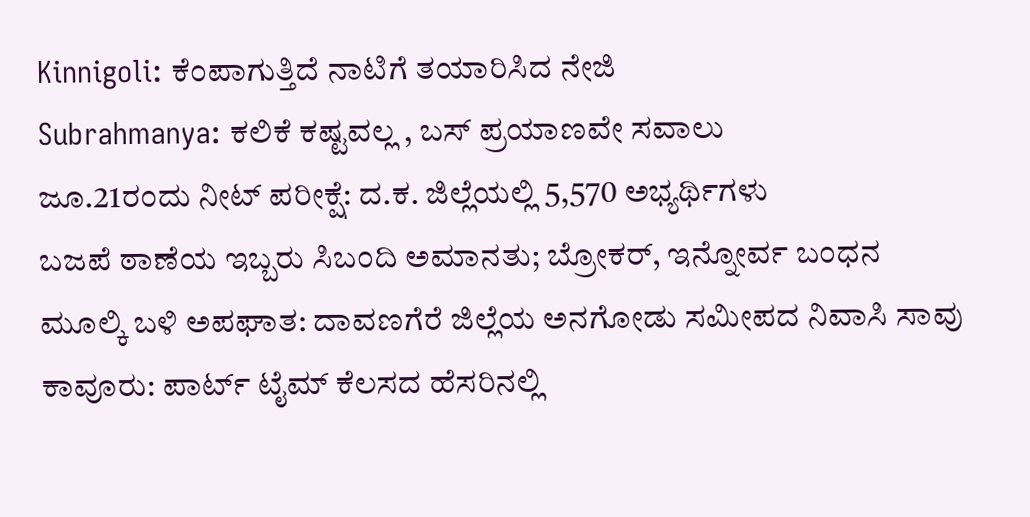Kinnigoli: ಕೆಂಪಾಗುತ್ತಿದೆ ನಾಟಿಗೆ ತಯಾರಿಸಿದ ನೇಜಿ
Subrahmanya: ಕಲಿಕೆ ಕಷ್ಟವಲ್ಲ , ಬಸ್ ಪ್ರಯಾಣವೇ ಸವಾಲು
ಜೂ.21ರಂದು ನೀಟ್ ಪರೀಕ್ಷೆ: ದ.ಕ. ಜಿಲ್ಲೆಯಲ್ಲಿ 5,570 ಅಭ್ಯರ್ಥಿಗಳು
ಬಜಪೆ ಠಾಣೆಯ ಇಬ್ಬರು ಸಿಬಂದಿ ಅಮಾನತು; ಬ್ರೋಕರ್, ಇನ್ನೋರ್ವ ಬಂಧನ
ಮೂಲ್ಕಿ ಬಳಿ ಅಪಘಾತ: ದಾವಣಗೆರೆ ಜಿಲ್ಲೆಯ ಅನಗೋಡು ಸಮೀಪದ ನಿವಾಸಿ ಸಾವು
ಕಾವೂರು: ಪಾರ್ಟ್ ಟೈಮ್ ಕೆಲಸದ ಹೆಸರಿನಲ್ಲಿ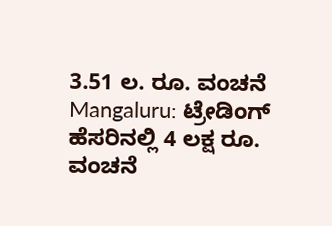3.51 ಲ. ರೂ. ವಂಚನೆ
Mangaluru: ಟ್ರೇಡಿಂಗ್ ಹೆಸರಿನಲ್ಲಿ 4 ಲಕ್ಷ ರೂ. ವಂಚನೆ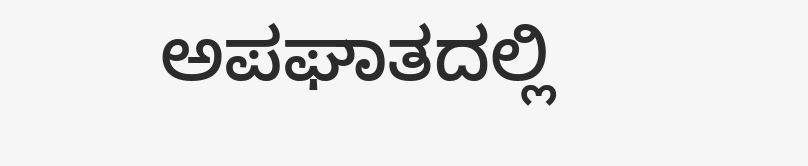ಅಪಘಾತದಲ್ಲಿ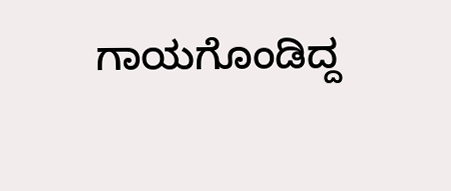ಗಾಯಗೊಂಡಿದ್ದ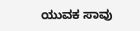ಯುವಕ ಸಾವು